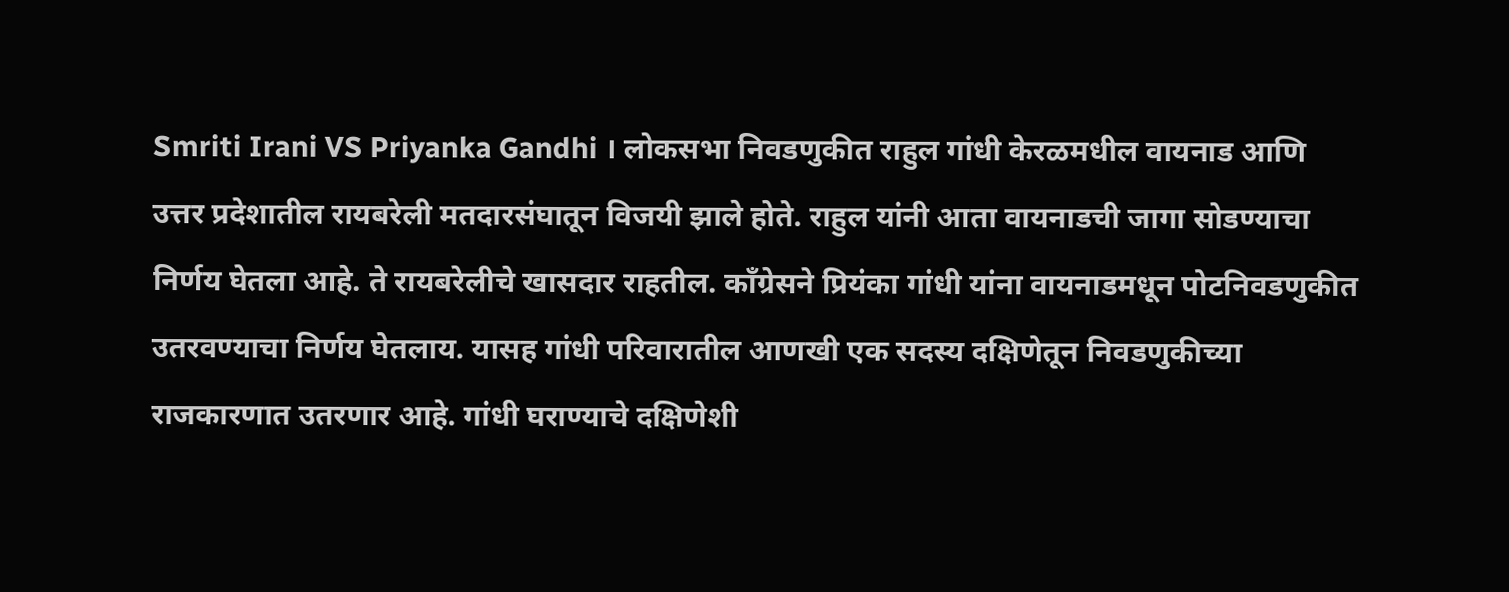Smriti Irani VS Priyanka Gandhi । लोकसभा निवडणुकीत राहुल गांधी केरळमधील वायनाड आणि उत्तर प्रदेशातील रायबरेली मतदारसंघातून विजयी झाले होते. राहुल यांनी आता वायनाडची जागा सोडण्याचा निर्णय घेतला आहे. ते रायबरेलीचे खासदार राहतील. काँग्रेसने प्रियंका गांधी यांना वायनाडमधून पोटनिवडणुकीत उतरवण्याचा निर्णय घेतलाय. यासह गांधी परिवारातील आणखी एक सदस्य दक्षिणेतून निवडणुकीच्या राजकारणात उतरणार आहे. गांधी घराण्याचे दक्षिणेशी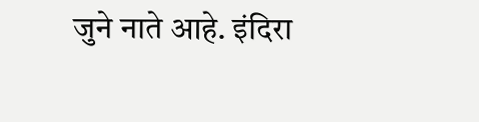जुने नाते आहे. इंदिरा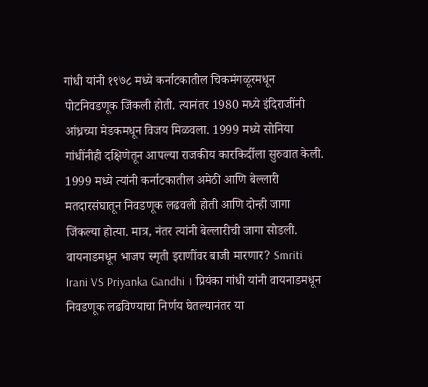गांधी यांनी १९७८ मध्ये कर्नाटकातील चिकमंगळूरमधून पोटनिवडणूक जिंकली होती. त्यानंतर 1980 मध्ये इंदिराजींनी आंध्रच्या मेडकमधून विजय मिळवला. 1999 मध्ये सोनिया गांधींनीही दक्षिणेतून आपल्या राजकीय कारकिर्दीला सुरुवात केली. 1999 मध्ये त्यांनी कर्नाटकातील अमेठी आणि बेल्लारी मतदारसंघातून निवडणूक लढवली होती आणि दोन्ही जागा जिंकल्या होत्या. मात्र, नंतर त्यांनी बेल्लारीची जागा सोडली. वायनाडमधून भाजप स्मृती इराणींवर बाजी मारणार? Smriti Irani VS Priyanka Gandhi । प्रियंका गांधी यांनी वायनाडमधून निवडणूक लढविण्याचा निर्णय घेतल्यानंतर या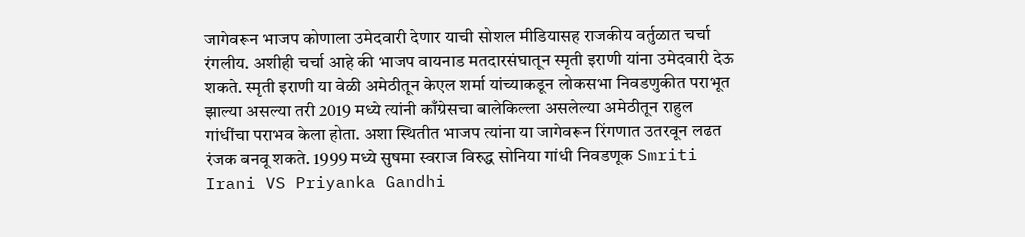जागेवरून भाजप कोणाला उमेदवारी देणार याची सोशल मीडियासह राजकीय वर्तुळात चर्चा रंगलीय. अशीही चर्चा आहे की भाजप वायनाड मतदारसंघातून स्मृती इराणी यांना उमेदवारी देऊ शकते. स्मृती इराणी या वेळी अमेठीतून केएल शर्मा यांच्याकडून लोकसभा निवडणुकीत पराभूत झाल्या असल्या तरी 2019 मध्ये त्यांनी काँग्रेसचा बालेकिल्ला असलेल्या अमेठीतून राहुल गांधींचा पराभव केला होता. अशा स्थितीत भाजप त्यांना या जागेवरून रिंगणात उतरवून लढत रंजक बनवू शकते. 1999 मध्ये सुषमा स्वराज विरुद्ध सोनिया गांधी निवडणूक Smriti Irani VS Priyanka Gandhi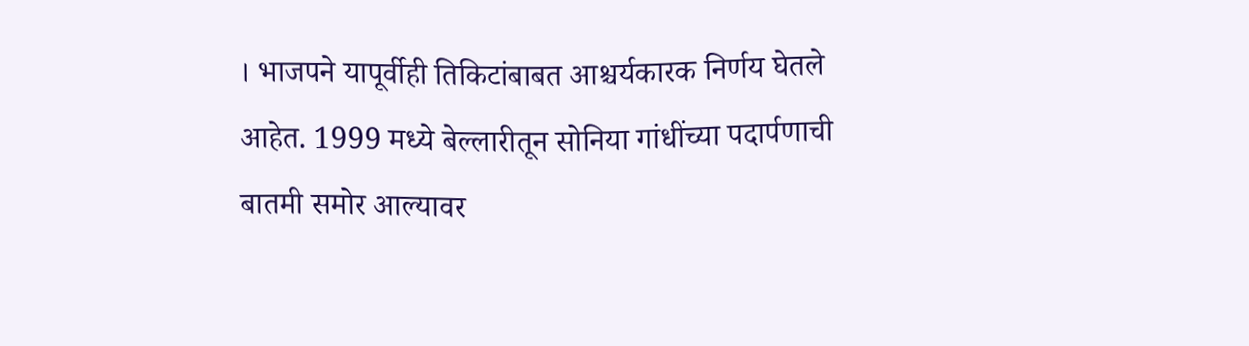। भाजपने यापूर्वीही तिकिटांबाबत आश्चर्यकारक निर्णय घेतले आहेत. 1999 मध्ये बेल्लारीतून सोनिया गांधींच्या पदार्पणाची बातमी समोर आल्यावर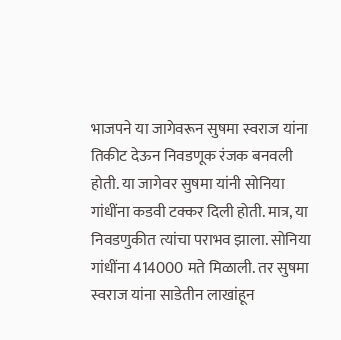भाजपने या जागेवरून सुषमा स्वराज यांना तिकीट देऊन निवडणूक रंजक बनवली होती. या जागेवर सुषमा यांनी सोनिया गांधींना कडवी टक्कर दिली होती. मात्र, या निवडणुकीत त्यांचा पराभव झाला. सोनिया गांधींना 414000 मते मिळाली. तर सुषमा स्वराज यांना साडेतीन लाखांहून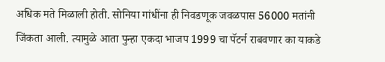अधिक मते मिळाली होती. सोनिया गांधींना ही निवडणूक जवळपास 56000 मतांनी जिंकता आली. त्यामुळे आता पुन्हा एकदा भाजप 1999 चा पॅटर्न राबवणार का याकडे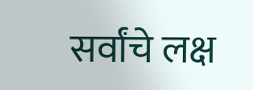सर्वांचे लक्ष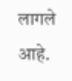लागले आहे.